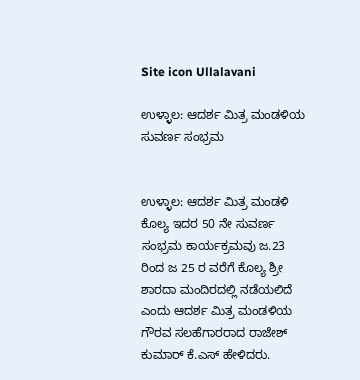Site icon Ullalavani

ಉಳ್ಳಾಲ: ಆದರ್ಶ ಮಿತ್ರ ಮಂಡಳಿಯ ಸುವರ್ಣ ಸಂಭ್ರಮ


ಉಳ್ಳಾಲ: ಆದರ್ಶ ಮಿತ್ರ ಮಂಡಳಿ ಕೊಲ್ಯ ಇದರ 50 ನೇ ಸುವರ್ಣ ಸಂಭ್ರಮ ಕಾರ್ಯಕ್ರಮವು ಜ.23 ರಿಂದ ಜ 25 ರ ವರೆಗೆ ಕೊಲ್ಯ ಶ್ರೀ ಶಾರದಾ ಮಂದಿರದಲ್ಲಿ ನಡೆಯಲಿದೆ ಎಂದು ಆದರ್ಶ ಮಿತ್ರ ಮಂಡಳಿಯ ಗೌರವ ಸಲಹೆಗಾರರಾದ ರಾಜೇಶ್ ಕುಮಾರ್ ಕೆ.ಎಸ್ ಹೇಳಿದರು.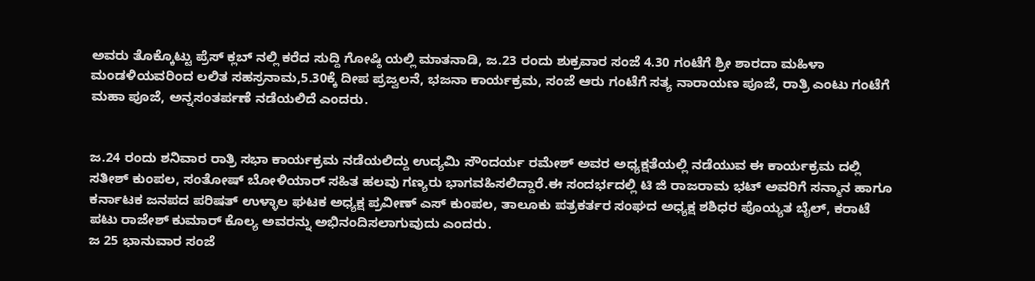ಅವರು ತೊಕ್ಕೊಟ್ಟು ಪ್ರೆಸ್ ಕ್ಲಬ್ ನಲ್ಲಿ ಕರೆದ ಸುದ್ದಿ ಗೋಷ್ಠಿ ಯಲ್ಲಿ ಮಾತನಾಡಿ, ಜ.23 ರಂದು ಶುಕ್ರವಾರ ಸಂಜೆ 4.30 ಗಂಟೆಗೆ ಶ್ರೀ ಶಾರದಾ ಮಹಿಳಾ ಮಂಡಳಿಯವರಿಂದ ಲಲಿತ ಸಹಸ್ರನಾಮ,5.30ಕ್ಕೆ ದೀಪ ಪ್ರಜ್ವಲನೆ, ಭಜನಾ ಕಾರ್ಯಕ್ರಮ, ಸಂಜೆ ಆರು ಗಂಟೆಗೆ ಸತ್ಯ ನಾರಾಯಣ ಪೂಜೆ, ರಾತ್ರಿ ಎಂಟು ಗಂಟೆಗೆ ಮಹಾ ಪೂಜೆ, ಅನ್ನಸಂತರ್ಪಣೆ ನಡೆಯಲಿದೆ ಎಂದರು.


ಜ.24 ರಂದು ಶನಿವಾರ ರಾತ್ರಿ ಸಭಾ ಕಾರ್ಯಕ್ರಮ ನಡೆಯಲಿದ್ದು ಉದ್ಯಮಿ ಸೌಂದರ್ಯ ರಮೇಶ್ ಅವರ ಅಧ್ಯಕ್ಷತೆಯಲ್ಲಿ ನಡೆಯುವ ಈ ಕಾರ್ಯಕ್ರಮ ದಲ್ಲಿ ಸತೀಶ್ ಕುಂಪಲ, ಸಂತೋಷ್ ಬೋಳಿಯಾರ್ ಸಹಿತ ಹಲವು ಗಣ್ಯರು ಭಾಗವಹಿಸಲಿದ್ದಾರೆ.ಈ ಸಂದರ್ಭದಲ್ಲಿ ಟಿ ಜಿ ರಾಜರಾಮ ಭಟ್ ಅವರಿಗೆ ಸನ್ಮಾನ ಹಾಗೂ ಕರ್ನಾಟಕ ಜನಪದ ಪರಿಷತ್ ಉಳ್ಳಾಲ ಘಟಕ ಅಧ್ಯಕ್ಷ ಪ್ರವೀಣ್ ಎಸ್ ಕುಂಪಲ, ತಾಲೂಕು ಪತ್ರಕರ್ತರ ಸಂಘದ ಅಧ್ಯಕ್ಷ ಶಶಿಧರ ಪೊಯ್ಯತ ಬೈಲ್, ಕರಾಟೆ ಪಟು ರಾಜೇಶ್ ಕುಮಾರ್ ಕೊಲ್ಯ ಅವರನ್ನು ಅಭಿನಂದಿಸಲಾಗುವುದು ಎಂದರು.
ಜ 25 ಭಾನುವಾರ ಸಂಜೆ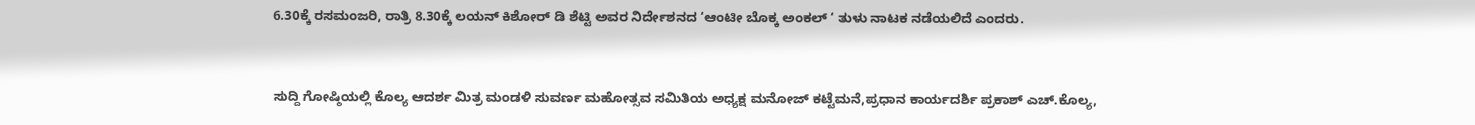6.30ಕ್ಕೆ ರಸಮಂಜರಿ, ರಾತ್ರಿ 8.30ಕ್ಕೆ ಲಯನ್ ಕಿಶೋರ್ ಡಿ ಶೆಟ್ಟಿ ಅವರ ನಿರ್ದೇಶನದ ‘ಆಂಟೀ ಬೊಕ್ಕ ಅಂಕಲ್ ‘ ತುಳು ನಾಟಕ ನಡೆಯಲಿದೆ ಎಂದರು.


ಸುದ್ದಿ ಗೋಷ್ಠಿಯಲ್ಲಿ ಕೊಲ್ಯ ಆದರ್ಶ ಮಿತ್ರ ಮಂಡಳಿ ಸುವರ್ಣ ಮಹೋತ್ಸವ ಸಮಿತಿಯ ಅಧ್ಯಕ್ಷ ಮನೋಜ್ ಕಟ್ಟೆಮನೆ,ಪ್ರಧಾನ ಕಾರ್ಯದರ್ಶಿ ಪ್ರಕಾಶ್ ಎಚ್.ಕೊಲ್ಯ,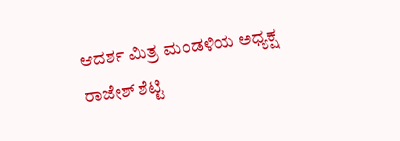ಆದರ್ಶ ಮಿತ್ರ ಮಂಡಳಿಯ ಅಧ್ಯಕ್ಷ ರಾಜೇಶ್ ಶೆಟ್ಟಿ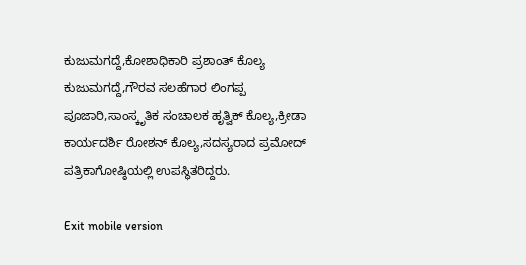ಕುಜುಮಗದ್ದೆ,ಕೋಶಾಧಿಕಾರಿ ಪ್ರಶಾಂತ್ ಕೊಲ್ಯ ಕುಜುಮಗದ್ದೆ,ಗೌರವ ಸಲಹೆಗಾರ ಲಿಂಗಪ್ಪ ಪೂಜಾರಿ,ಸಾಂಸ್ಕೃತಿಕ ಸಂಚಾಲಕ ಹೃತ್ವಿಕ್ ಕೊಲ್ಯ,ಕ್ರೀಡಾ ಕಾರ್ಯದರ್ಶಿ ರೋಶನ್ ಕೊಲ್ಯ,ಸದಸ್ಯರಾದ ಪ್ರಮೋದ್ ಪತ್ರಿಕಾಗೋಷ್ಠಿಯಲ್ಲಿ ಉಪಸ್ಥಿತರಿದ್ದರು.

Exit mobile version